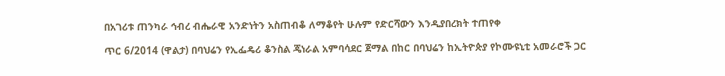በአገሪቱ ጠንካራ ኅብረ ብሔራዊ አንድነትን አስጠብቆ ለማቆየት ሁሉም የድርሻውን እንዲያበረክት ተጠየቀ

ጥር 6/2014 (ዋልታ) በባህሬን የኢፌዴሪ ቆንስል ጄነራል አምባሳደር ጀማል በከር በባህሬን ከኢትዮጵያ የኮሙዩኒቲ አመራሮች ጋር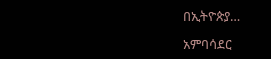በኢትዮጵያ…

አምባሳደር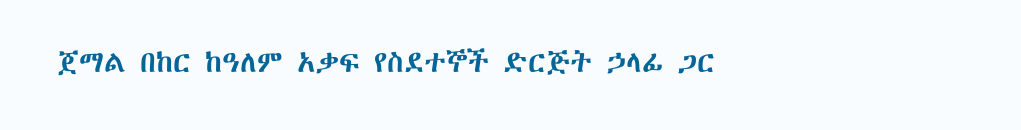ጀማል በከር ከዓለም አቃፍ የስደተኞች ድርጅት ኃላፊ ጋር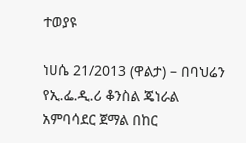ተወያዩ

ነሀሴ 21/2013 (ዋልታ) – በባህሬን የኢ.ፌ.ዲ.ሪ ቆንስል ጄነራል አምባሳደር ጀማል በከር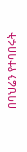በባህሬን የተባበሩት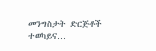መንግስታት ድርጅቶች ተወካይና…